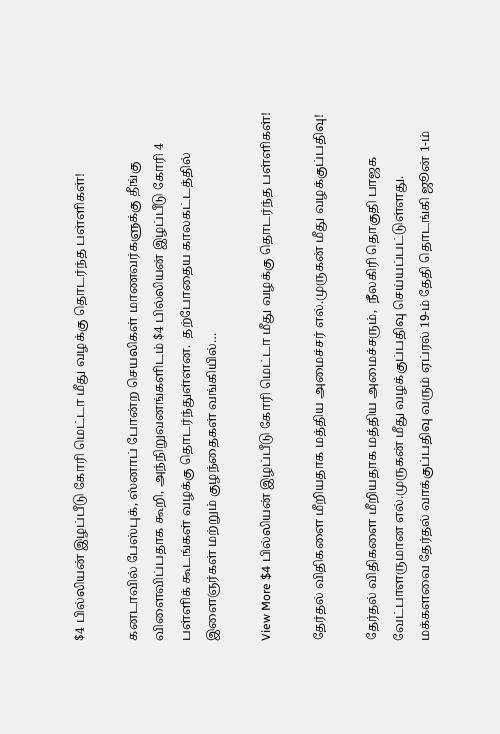$4 பில்லியன் இழப்பீடு கோரி மெட்டா மீது வழக்கு தொடர்ந்த பள்ளிகள்!

கனடாவில் பேஸ்புக், ஸ்னாப் போன்ற செயலிகள் மாணவர்களுக்கு தீங்கு விளைவிப்பதாக கூறி, அந்நிறுவனங்களிடம் $4 பில்லியன் இழப்பீடு கோரி 4 பள்ளிக் கூடங்கள் வழக்கு தொடர்ந்துள்ளன.  தற்போதைய காலகட்டத்தில் இளைஞர்கள் மற்றும் குழந்தைகள் வங்கியில்…

View More $4 பில்லியன் இழப்பீடு கோரி மெட்டா மீது வழக்கு தொடர்ந்த பள்ளிகள்!

தேர்தல் விதிகளை மீறியதாக மத்திய அமைச்சர் எல்.முருகன் மீது வழக்குப்பதிவு!

தேர்தல் விதிகளை மீறியதாக மத்திய அமைச்சரும்,  நீலகிரி தொகுதி பாஜக வேட்பாளருமான எல்.முருகன் மீது வழக்குப்பதிவு செய்யப்பட்டுள்ளது.   மக்களவை தேர்தல் வாக்குப்பதிவு வரும் ஏப்ரல் 19-ம் தேதி தொடங்கி ஜூன் 1-ம்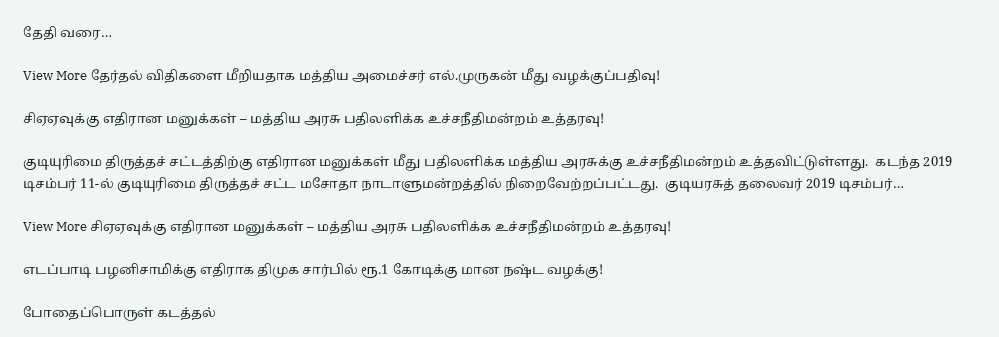தேதி வரை…

View More தேர்தல் விதிகளை மீறியதாக மத்திய அமைச்சர் எல்.முருகன் மீது வழக்குப்பதிவு!

சிஏஏவுக்கு எதிரான மனுக்கள் – மத்திய அரசு பதிலளிக்க உச்சநீதிமன்றம் உத்தரவு!

குடியுரிமை திருத்தச் சட்டத்திற்கு எதிரான மனுக்கள் மீது பதிலளிக்க மத்திய அரசுக்கு உச்சநீதிமன்றம் உத்தவிட்டுள்ளது.  கடந்த 2019 டிசம்பர் 11-ல் குடியுரிமை திருத்தச் சட்ட மசோதா நாடாளுமன்றத்தில் நிறைவேற்றப்பட்டது.  குடியரசுத் தலைவர் 2019 டிசம்பர்…

View More சிஏஏவுக்கு எதிரான மனுக்கள் – மத்திய அரசு பதிலளிக்க உச்சநீதிமன்றம் உத்தரவு!

எடப்பாடி பழனிசாமிக்கு எதிராக திமுக சார்பில் ரூ.1 கோடிக்கு மான நஷ்ட வழக்கு!

போதைப்பொருள் கடத்தல்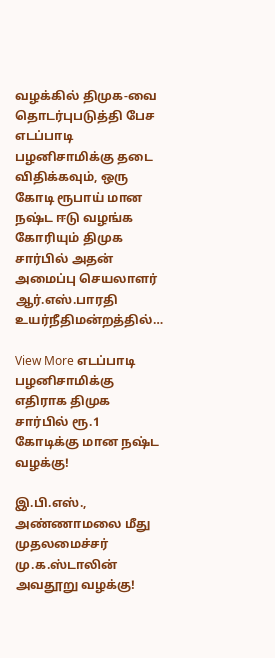வழக்கில் திமுக-வை தொடர்புபடுத்தி பேச எடப்பாடி பழனிசாமிக்கு தடை விதிக்கவும், ஒரு கோடி ரூபாய் மான நஷ்ட ஈடு வழங்க கோரியும் திமுக சார்பில் அதன் அமைப்பு செயலாளர் ஆர்.எஸ்.பாரதி உயர்நீதிமன்றத்தில்…

View More எடப்பாடி பழனிசாமிக்கு எதிராக திமுக சார்பில் ரூ.1 கோடிக்கு மான நஷ்ட வழக்கு!

இ.பி.எஸ்., அண்ணாமலை மீது முதலமைச்சர் மு.க.ஸ்டாலின் அவதூறு வழக்கு!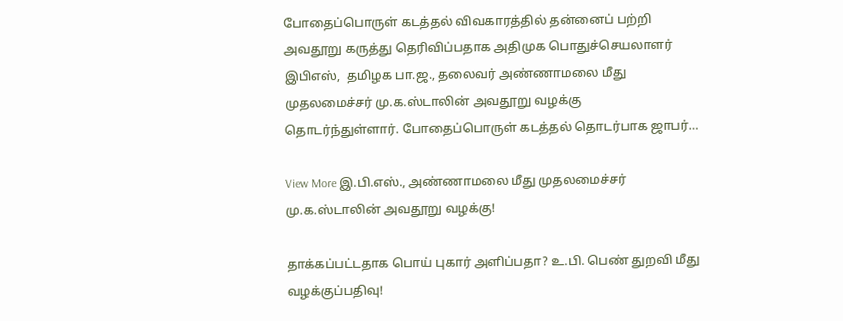போதைப்பொருள் கடத்தல் விவகாரத்தில் தன்னைப் பற்றி அவதூறு கருத்து தெரிவிப்பதாக அதிமுக பொதுச்செயலாளர் இபிஎஸ்,  தமிழக பா.ஜ., தலைவர் அண்ணாமலை மீது முதலமைச்சர் மு.க.ஸ்டாலின் அவதூறு வழக்கு தொடர்ந்துள்ளார். போதைப்பொருள் கடத்தல் தொடர்பாக ஜாபர்…

View More இ.பி.எஸ்., அண்ணாமலை மீது முதலமைச்சர் மு.க.ஸ்டாலின் அவதூறு வழக்கு!

தாக்கப்பட்டதாக பொய் புகார் அளிப்பதா? உ.பி. பெண் துறவி மீது வழக்குப்பதிவு!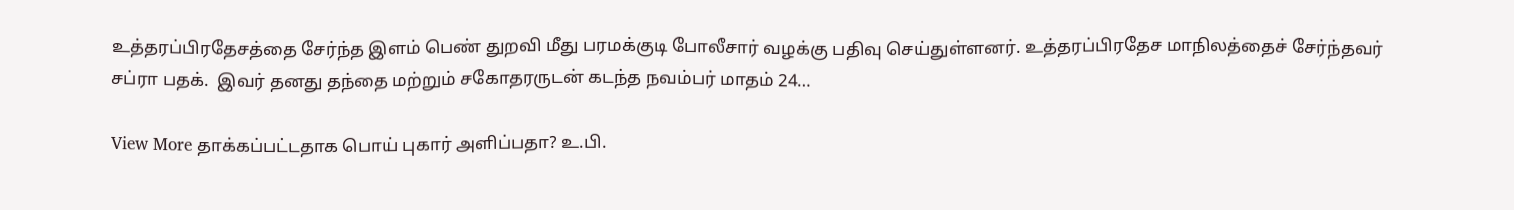உத்தரப்பிரதேசத்தை சேர்ந்த இளம் பெண் துறவி மீது பரமக்குடி போலீசார் வழக்கு பதிவு செய்துள்ளனர். உத்தரப்பிரதேச மாநிலத்தைச் சேர்ந்தவர் சப்ரா பதக்.  இவர் தனது தந்தை மற்றும் சகோதரருடன் கடந்த நவம்பர் மாதம் 24…

View More தாக்கப்பட்டதாக பொய் புகார் அளிப்பதா? உ.பி.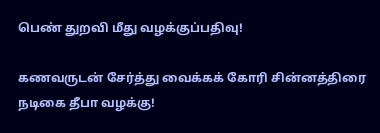பெண் துறவி மீது வழக்குப்பதிவு!

கணவருடன் சேர்த்து வைக்கக் கோரி சின்னத்திரை நடிகை தீபா வழக்கு!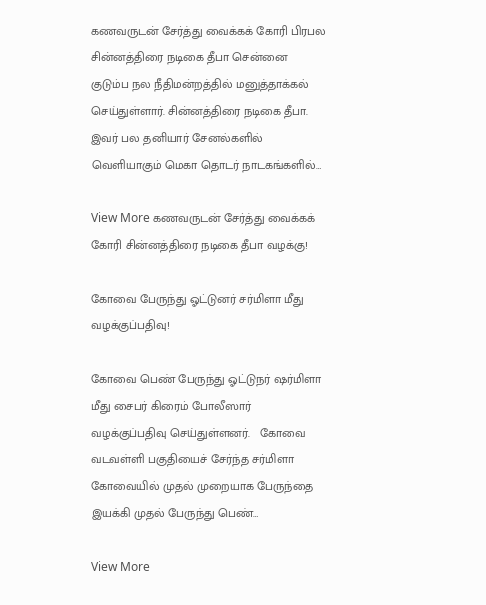கணவருடன் சேர்த்து வைக்கக் கோரி பிரபல சின்னத்திரை நடிகை தீபா சென்னை குடும்ப நல நீதிமன்றத்தில் மனுத்தாக்கல் செய்துள்ளார். சின்னத்திரை நடிகை தீபா.  இவர் பல தனியார் சேனல்களில் வெளியாகும் மெகா தொடர் நாடகங்களில்…

View More கணவருடன் சேர்த்து வைக்கக் கோரி சின்னத்திரை நடிகை தீபா வழக்கு!

கோவை பேருந்து ஓட்டுனர் சர்மிளா மீது வழக்குப்பதிவு!

கோவை பெண் பேருந்து ஓட்டுநர் ஷர்மிளா மீது சைபர் கிரைம் போலீஸார் வழக்குப்பதிவு செய்துள்ளனர்.   கோவை வடவள்ளி பகுதியைச் சேர்ந்த சர்மிளா கோவையில் முதல் முறையாக பேருந்தை இயக்கி முதல் பேருந்து பெண்…

View More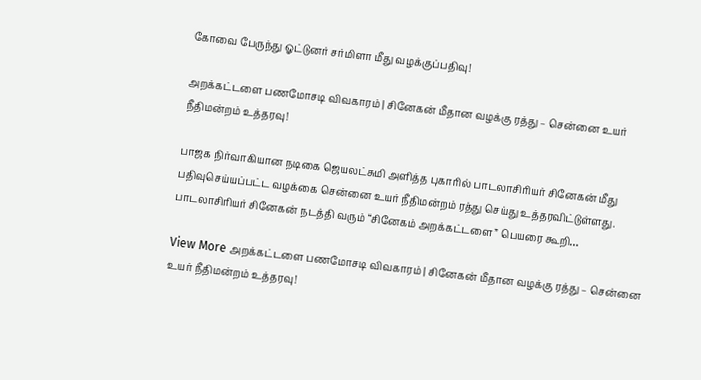கோவை பேருந்து ஓட்டுனர் சர்மிளா மீது வழக்குப்பதிவு!

அறக்கட்டளை பணமோசடி விவகாரம் | சினேகன் மீதான வழக்கு ரத்து – சென்னை உயர் நீதிமன்றம் உத்தரவு!

பாஜக நிர்வாகியான நடிகை ஜெயலட்சுமி அளித்த புகாரில் பாடலாசிரியர் சினேகன் மீது பதிவுசெய்யப்பட்ட வழக்கை சென்னை உயர் நீதிமன்றம் ரத்து செய்து உத்தரவிட்டுள்ளது. பாடலாசிரியர் சினேகன் நடத்தி வரும் “சினேகம் அறக்கட்டளை” பெயரை கூறி…

View More அறக்கட்டளை பணமோசடி விவகாரம் | சினேகன் மீதான வழக்கு ரத்து – சென்னை உயர் நீதிமன்றம் உத்தரவு!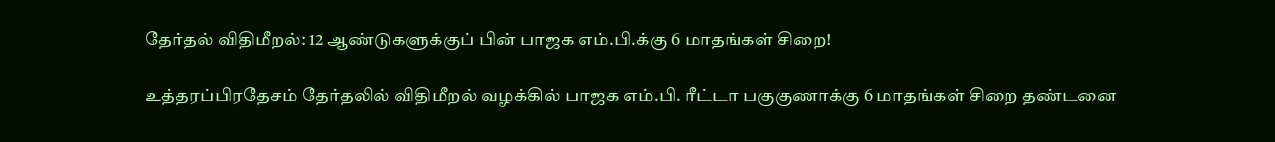தேர்தல் விதிமீறல்: 12 ஆண்டுகளுக்குப் பின் பாஜக எம்.பி.க்கு 6 மாதங்கள் சிறை!

உத்தரப்பிரதேசம் தேர்தலில் விதிமீறல் வழக்கில் பாஜக எம்.பி. ரீட்டா பகுகுணாக்கு 6 மாதங்கள் சிறை தண்டனை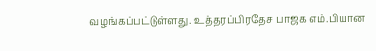வழங்கப்பட்டுள்ளது. உத்தரப்பிரதேச பாஜக எம்.பியான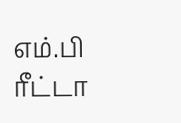எம்.பி ரீட்டா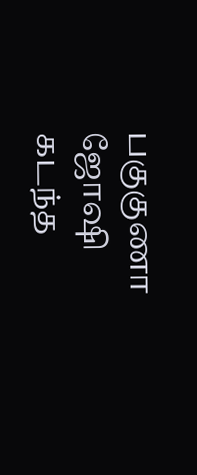பகுகுணா ஜோஷி கடந்த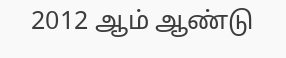2012 ஆம் ஆண்டு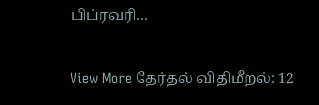பிப்ரவரி…

View More தேர்தல் விதிமீறல்: 12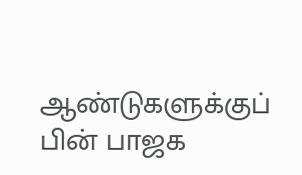ஆண்டுகளுக்குப் பின் பாஜக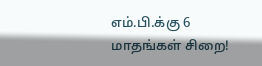எம்.பி.க்கு 6 மாதங்கள் சிறை!